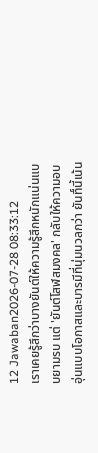12 Jawaban2026-07-28 08:33:12
เราเคยรู้สึกว่าบางยันต์ให้ความรู้สึกหนักแน่นแบบยามรบ แต่ 'ยันต์โสฬสมงคล' กลับให้ความอบอุ่นแบบโอกาสและบารมีที่นุ่มนวลกว่า ยันทื์นี้เน้น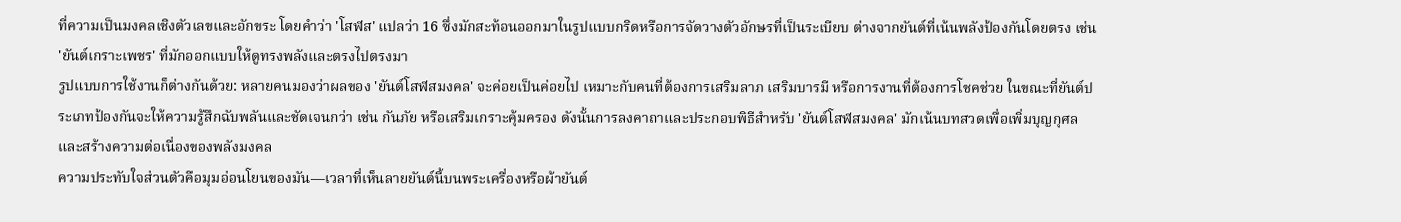ที่ความเป็นมงคลเชิงตัวเลขและอักขระ โดยคำว่า 'โสฬส' แปลว่า 16 ซึ่งมักสะท้อนออกมาในรูปแบบกริดหรือการจัดวางตัวอักษรที่เป็นระเบียบ ต่างจากยันต์ที่เน้นพลังป้องกันโดยตรง เช่น 'ยันต์เกราะเพชร' ที่มักออกแบบให้ดูทรงพลังและตรงไปตรงมา
รูปแบบการใช้งานก็ต่างกันด้วย: หลายคนมองว่าผลของ 'ยันต์โสฬสมงคล' จะค่อยเป็นค่อยไป เหมาะกับคนที่ต้องการเสริมลาภ เสริมบารมี หรือการงานที่ต้องการโชคช่วย ในขณะที่ยันต์ประเภทป้องกันจะให้ความรู้สึกฉับพลันและชัดเจนกว่า เช่น กันภัย หรือเสริมเกราะคุ้มครอง ดังนั้นการลงคาถาและประกอบพิธีสำหรับ 'ยันต์โสฬสมงคล' มักเน้นบทสวดเพื่อเพิ่มบุญกุศลและสร้างความต่อเนื่องของพลังมงคล
ความประทับใจส่วนตัวคือมุมอ่อนโยนของมัน—เวลาที่เห็นลายยันต์นี้บนพระเครื่องหรือผ้ายันต์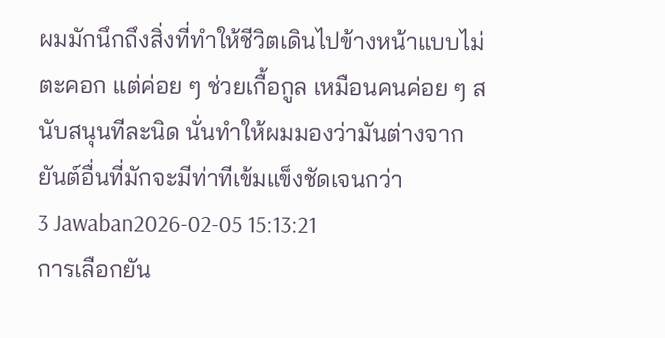ผมมักนึกถึงสิ่งที่ทำให้ชีวิตเดินไปข้างหน้าแบบไม่ตะคอก แต่ค่อย ๆ ช่วยเกื้อกูล เหมือนคนค่อย ๆ สนับสนุนทีละนิด นั่นทำให้ผมมองว่ามันต่างจากยันต์อื่นที่มักจะมีท่าทีเข้มแข็งชัดเจนกว่า
3 Jawaban2026-02-05 15:13:21
การเลือกยัน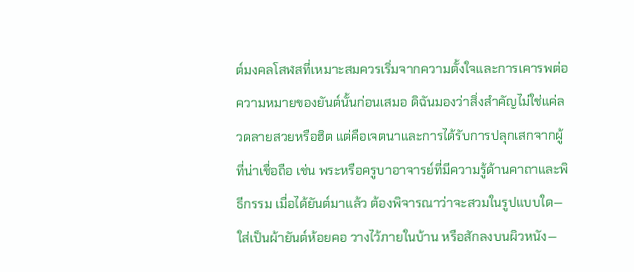ต์มงคลโสฬสที่เหมาะสมควรเริ่มจากความตั้งใจและการเคารพต่อความหมายของยันต์นั้นก่อนเสมอ ดิฉันมองว่าสิ่งสำคัญไม่ใช่แค่ลวดลายสวยหรือฮิต แต่คือเจตนาและการได้รับการปลุกเสกจากผู้ที่น่าเชื่อถือ เช่น พระหรือครูบาอาจารย์ที่มีความรู้ด้านคาถาและพิธีกรรม เมื่อได้ยันต์มาแล้ว ต้องพิจารณาว่าจะสวมในรูปแบบใด—ใส่เป็นผ้ายันต์ห้อยคอ วางไว้ภายในบ้าน หรือสักลงบนผิวหนัง—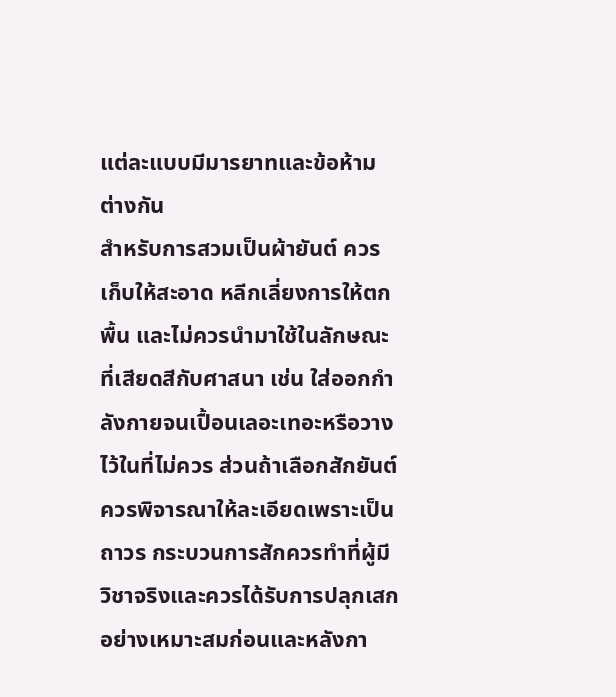แต่ละแบบมีมารยาทและข้อห้ามต่างกัน
สำหรับการสวมเป็นผ้ายันต์ ควรเก็บให้สะอาด หลีกเลี่ยงการให้ตกพื้น และไม่ควรนำมาใช้ในลักษณะที่เสียดสีกับศาสนา เช่น ใส่ออกกำลังกายจนเปื้อนเลอะเทอะหรือวางไว้ในที่ไม่ควร ส่วนถ้าเลือกสักยันต์ ควรพิจารณาให้ละเอียดเพราะเป็นถาวร กระบวนการสักควรทำที่ผู้มีวิชาจริงและควรได้รับการปลุกเสกอย่างเหมาะสมก่อนและหลังกา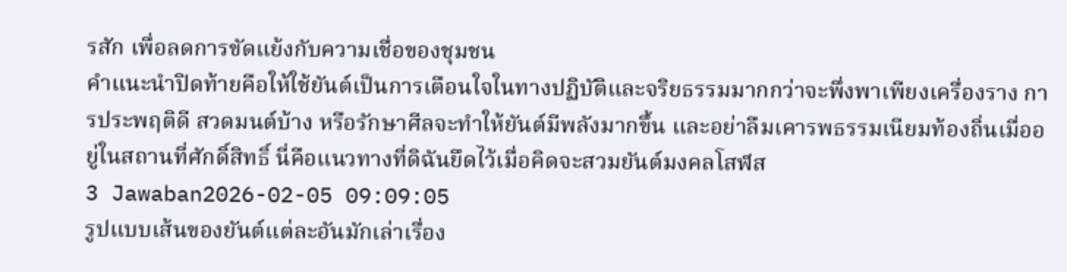รสัก เพื่อลดการขัดแย้งกับความเชื่อของชุมชน
คำแนะนำปิดท้ายคือให้ใช้ยันต์เป็นการเตือนใจในทางปฏิบัติและจริยธรรมมากกว่าจะพึ่งพาเพียงเครื่องราง การประพฤติดี สวดมนต์บ้าง หรือรักษาศีลจะทำให้ยันต์มีพลังมากขึ้น และอย่าลืมเคารพธรรมเนียมท้องถิ่นเมื่ออยู่ในสถานที่ศักดิ์สิทธิ์ นี่คือแนวทางที่ดิฉันยึดไว้เมื่อคิดจะสวมยันต์มงคลโสฬส
3 Jawaban2026-02-05 09:09:05
รูปแบบเส้นของยันต์แต่ละอันมักเล่าเรื่อง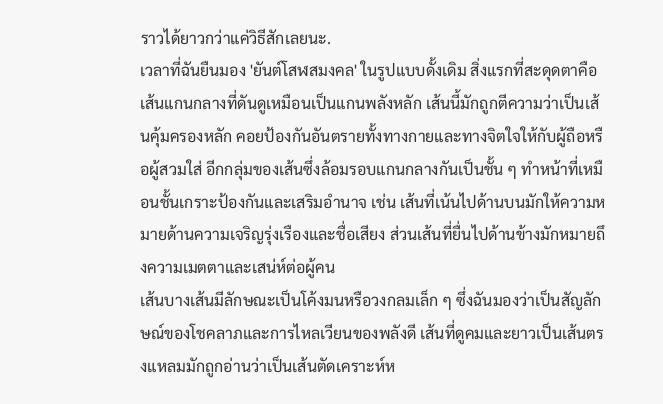ราวได้ยาวกว่าแค่วิธีสักเลยนะ.
เวลาที่ฉันยืนมอง 'ยันต์โสฬสมงคล' ในรูปแบบดั้งเดิม สิ่งแรกที่สะดุดตาคือเส้นแกนกลางที่ดันดูเหมือนเป็นแกนพลังหลัก เส้นนี้มักถูกตีความว่าเป็นเส้นคุ้มครองหลัก คอยป้องกันอันตรายทั้งทางกายและทางจิตใจให้กับผู้ถือหรือผู้สวมใส่ อีกกลุ่มของเส้นซึ่งล้อมรอบแกนกลางกันเป็นชั้น ๆ ทำหน้าที่เหมือนชั้นเกราะป้องกันและเสริมอำนาจ เช่น เส้นที่เน้นไปด้านบนมักให้ความหมายด้านความเจริญรุ่งเรืองและชื่อเสียง ส่วนเส้นที่ยื่นไปด้านข้างมักหมายถึงความเมตตาและเสน่ห์ต่อผู้คน
เส้นบางเส้นมีลักษณะเป็นโค้งมนหรือวงกลมเล็ก ๆ ซึ่งฉันมองว่าเป็นสัญลักษณ์ของโชคลาภและการไหลเวียนของพลังดี เส้นที่ดูคมและยาวเป็นเส้นตรงแหลมมักถูกอ่านว่าเป็นเส้นตัดเคราะห์ห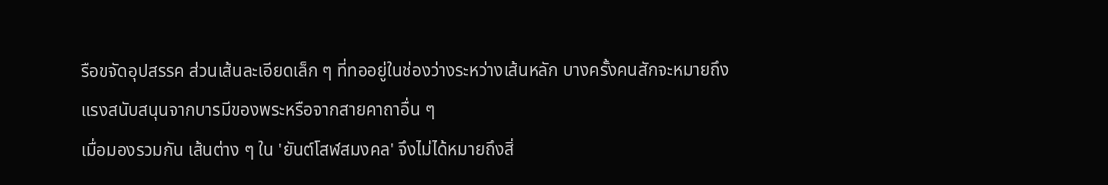รือขจัดอุปสรรค ส่วนเส้นละเอียดเล็ก ๆ ที่ทออยู่ในช่องว่างระหว่างเส้นหลัก บางครั้งคนสักจะหมายถึงแรงสนับสนุนจากบารมีของพระหรือจากสายคาถาอื่น ๆ
เมื่อมองรวมกัน เส้นต่าง ๆ ใน 'ยันต์โสฬสมงคล' จึงไม่ได้หมายถึงสิ่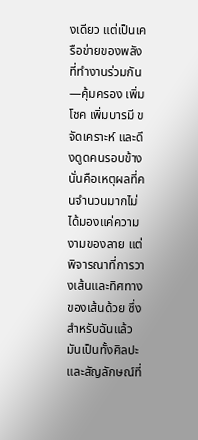งเดียว แต่เป็นเครือข่ายของพลังที่ทำงานร่วมกัน—คุ้มครอง เพิ่มโชค เพิ่มบารมี ขจัดเคราะห์ และดึงดูดคนรอบข้าง นั่นคือเหตุผลที่คนจำนวนมากไม่ได้มองแค่ความงามของลาย แต่พิจารณาที่การวางเส้นและทิศทางของเส้นด้วย ซึ่งสำหรับฉันแล้วมันเป็นทั้งศิลปะและสัญลักษณ์ที่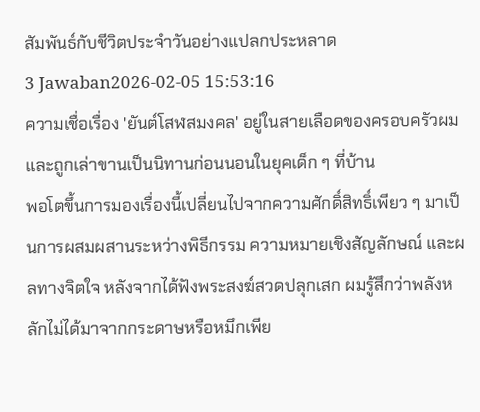สัมพันธ์กับชีวิตประจำวันอย่างแปลกประหลาด
3 Jawaban2026-02-05 15:53:16
ความเชื่อเรื่อง 'ยันต์โสฬสมงคล' อยู่ในสายเลือดของครอบครัวผมและถูกเล่าขานเป็นนิทานก่อนนอนในยุคเด็ก ๆ ที่บ้าน
พอโตขึ้นการมองเรื่องนี้เปลี่ยนไปจากความศักดิ์สิทธิ์เพียว ๆ มาเป็นการผสมผสานระหว่างพิธีกรรม ความหมายเชิงสัญลักษณ์ และผลทางจิตใจ หลังจากได้ฟังพระสงฆ์สวดปลุกเสก ผมรู้สึกว่าพลังหลักไม่ได้มาจากกระดาษหรือหมึกเพีย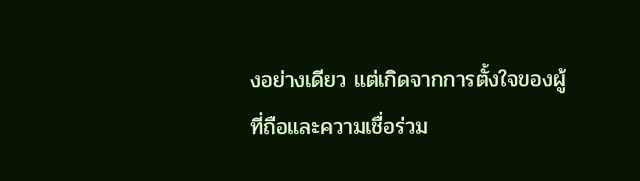งอย่างเดียว แต่เกิดจากการตั้งใจของผู้ที่ถือและความเชื่อร่วม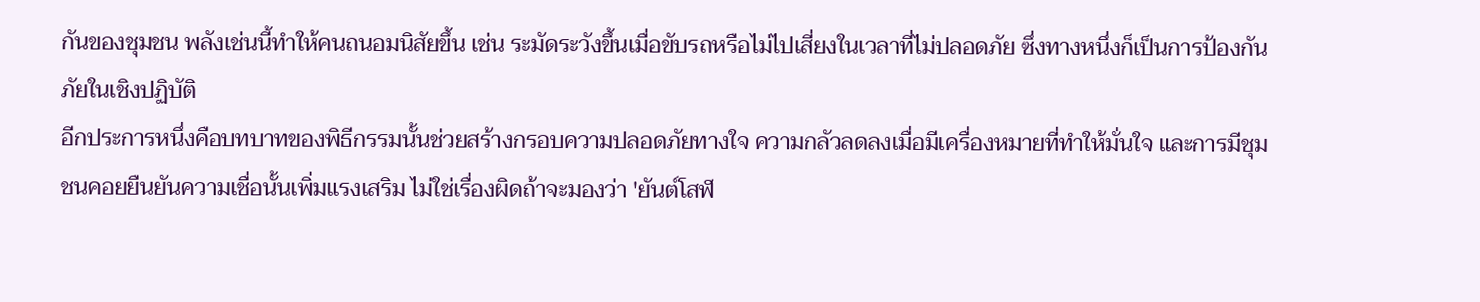กันของชุมชน พลังเช่นนี้ทำให้คนถนอมนิสัยขึ้น เช่น ระมัดระวังขึ้นเมื่อขับรถหรือไม่ไปเสี่ยงในเวลาที่ไม่ปลอดภัย ซึ่งทางหนึ่งก็เป็นการป้องกันภัยในเชิงปฏิบัติ
อีกประการหนึ่งคือบทบาทของพิธีกรรมนั้นช่วยสร้างกรอบความปลอดภัยทางใจ ความกลัวลดลงเมื่อมีเครื่องหมายที่ทำให้มั่นใจ และการมีชุมชนคอยยืนยันความเชื่อนั้นเพิ่มแรงเสริม ไม่ใช่เรื่องผิดถ้าจะมองว่า 'ยันต์โสฬ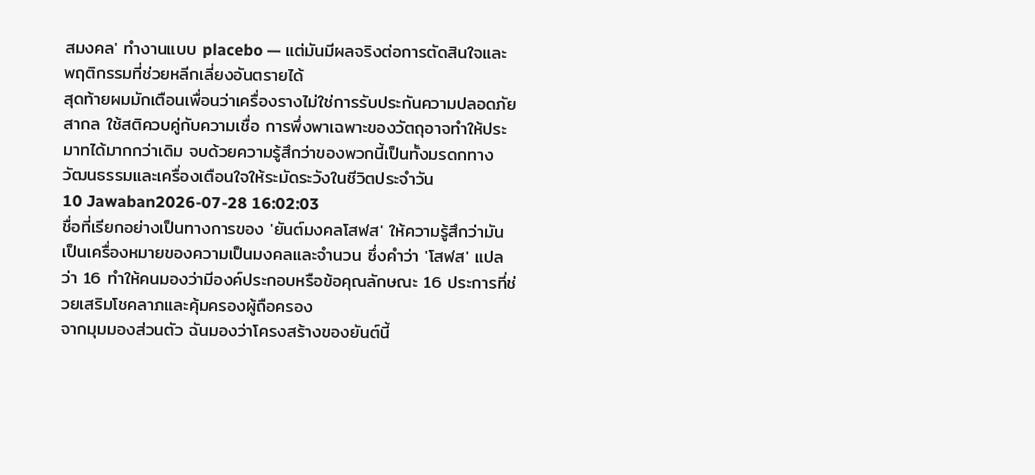สมงคล' ทำงานแบบ placebo — แต่มันมีผลจริงต่อการตัดสินใจและพฤติกรรมที่ช่วยหลีกเลี่ยงอันตรายได้
สุดท้ายผมมักเตือนเพื่อนว่าเครื่องรางไม่ใช่การรับประกันความปลอดภัยสากล ใช้สติควบคู่กับความเชื่อ การพึ่งพาเฉพาะของวัตถุอาจทำให้ประมาทได้มากกว่าเดิม จบด้วยความรู้สึกว่าของพวกนี้เป็นทั้งมรดกทางวัฒนธรรมและเครื่องเตือนใจให้ระมัดระวังในชีวิตประจำวัน
10 Jawaban2026-07-28 16:02:03
ชื่อที่เรียกอย่างเป็นทางการของ 'ยันต์มงคลโสฬส' ให้ความรู้สึกว่ามันเป็นเครื่องหมายของความเป็นมงคลและจำนวน ซึ่งคำว่า 'โสฬส' แปลว่า 16 ทำให้คนมองว่ามีองค์ประกอบหรือข้อคุณลักษณะ 16 ประการที่ช่วยเสริมโชคลาภและคุ้มครองผู้ถือครอง
จากมุมมองส่วนตัว ฉันมองว่าโครงสร้างของยันต์นี้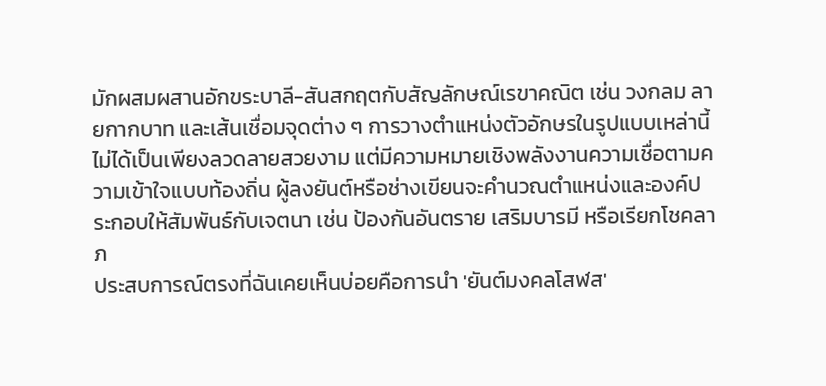มักผสมผสานอักขระบาลี-สันสกฤตกับสัญลักษณ์เรขาคณิต เช่น วงกลม ลายกากบาท และเส้นเชื่อมจุดต่าง ๆ การวางตำแหน่งตัวอักษรในรูปแบบเหล่านี้ไม่ได้เป็นเพียงลวดลายสวยงาม แต่มีความหมายเชิงพลังงานความเชื่อตามความเข้าใจแบบท้องถิ่น ผู้ลงยันต์หรือช่างเขียนจะคำนวณตำแหน่งและองค์ประกอบให้สัมพันธ์กับเจตนา เช่น ป้องกันอันตราย เสริมบารมี หรือเรียกโชคลาภ
ประสบการณ์ตรงที่ฉันเคยเห็นบ่อยคือการนำ 'ยันต์มงคลโสฬส'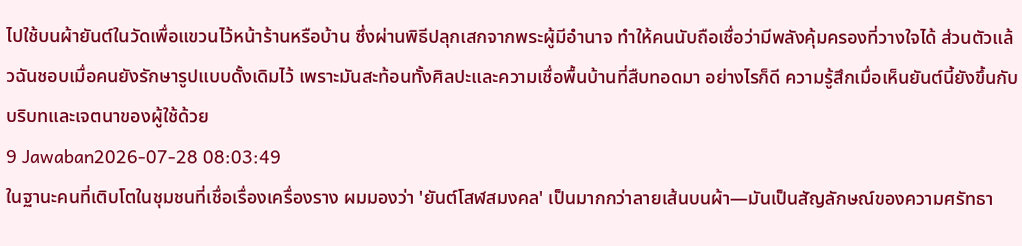ไปใช้บนผ้ายันต์ในวัดเพื่อแขวนไว้หน้าร้านหรือบ้าน ซึ่งผ่านพิธีปลุกเสกจากพระผู้มีอำนาจ ทำให้คนนับถือเชื่อว่ามีพลังคุ้มครองที่วางใจได้ ส่วนตัวแล้วฉันชอบเมื่อคนยังรักษารูปแบบดั้งเดิมไว้ เพราะมันสะท้อนทั้งศิลปะและความเชื่อพื้นบ้านที่สืบทอดมา อย่างไรก็ดี ความรู้สึกเมื่อเห็นยันต์นี้ยังขึ้นกับบริบทและเจตนาของผู้ใช้ด้วย
9 Jawaban2026-07-28 08:03:49
ในฐานะคนที่เติบโตในชุมชนที่เชื่อเรื่องเครื่องราง ผมมองว่า 'ยันต์โสฬสมงคล' เป็นมากกว่าลายเส้นบนผ้า—มันเป็นสัญลักษณ์ของความศรัทธา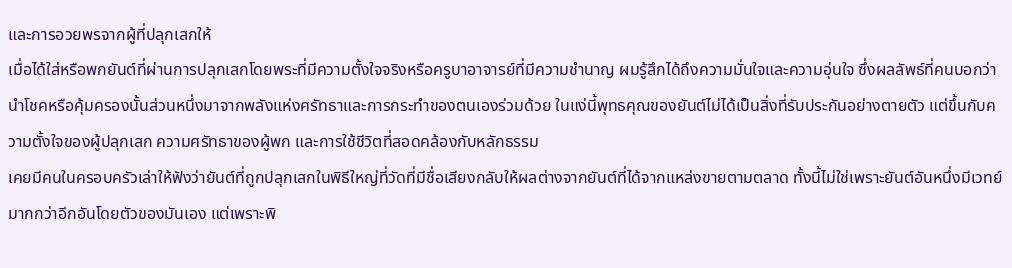และการอวยพรจากผู้ที่ปลุกเสกให้
เมื่อได้ใส่หรือพกยันต์ที่ผ่านการปลุกเสกโดยพระที่มีความตั้งใจจริงหรือครูบาอาจารย์ที่มีความชำนาญ ผมรู้สึกได้ถึงความมั่นใจและความอุ่นใจ ซึ่งผลลัพธ์ที่คนบอกว่านำโชคหรือคุ้มครองนั้นส่วนหนึ่งมาจากพลังแห่งศรัทธาและการกระทำของตนเองร่วมด้วย ในแง่นี้พุทธคุณของยันต์ไม่ได้เป็นสิ่งที่รับประกันอย่างตายตัว แต่ขึ้นกับความตั้งใจของผู้ปลุกเสก ความศรัทธาของผู้พก และการใช้ชีวิตที่สอดคล้องกับหลักธรรม
เคยมีคนในครอบครัวเล่าให้ฟังว่ายันต์ที่ถูกปลุกเสกในพิธีใหญ่ที่วัดที่มีชื่อเสียงกลับให้ผลต่างจากยันต์ที่ได้จากแหล่งขายตามตลาด ทั้งนี้ไม่ใช่เพราะยันต์อันหนึ่งมีเวทย์มากกว่าอีกอันโดยตัวของมันเอง แต่เพราะพิ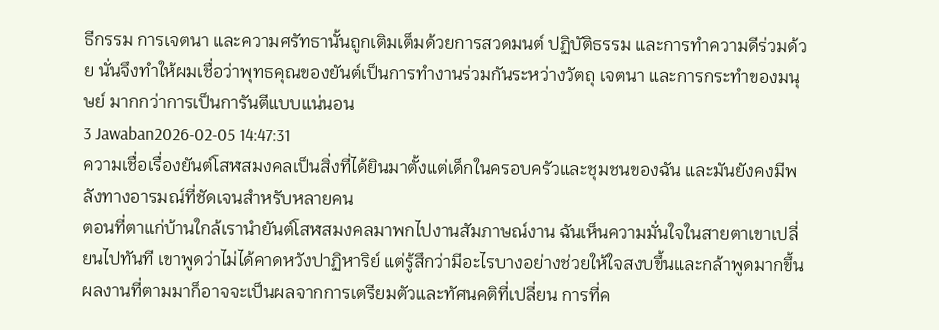ธีกรรม การเจตนา และความศรัทธานั้นถูกเติมเต็มด้วยการสวดมนต์ ปฏิบัติธรรม และการทำความดีร่วมด้วย นั่นจึงทำให้ผมเชื่อว่าพุทธคุณของยันต์เป็นการทำงานร่วมกันระหว่างวัตถุ เจตนา และการกระทำของมนุษย์ มากกว่าการเป็นการันตีแบบแน่นอน
3 Jawaban2026-02-05 14:47:31
ความเชื่อเรื่องยันต์โสฬสมงคลเป็นสิ่งที่ได้ยินมาตั้งแต่เด็กในครอบครัวและชุมชนของฉัน และมันยังคงมีพลังทางอารมณ์ที่ชัดเจนสำหรับหลายคน
ตอนที่ตาแก่บ้านใกล้เรานำยันต์โสฬสมงคลมาพกไปงานสัมภาษณ์งาน ฉันเห็นความมั่นใจในสายตาเขาเปลี่ยนไปทันที เขาพูดว่าไม่ได้คาดหวังปาฏิหาริย์ แต่รู้สึกว่ามีอะไรบางอย่างช่วยให้ใจสงบขึ้นและกล้าพูดมากขึ้น ผลงานที่ตามมาก็อาจจะเป็นผลจากการเตรียมตัวและทัศนคติที่เปลี่ยน การที่ค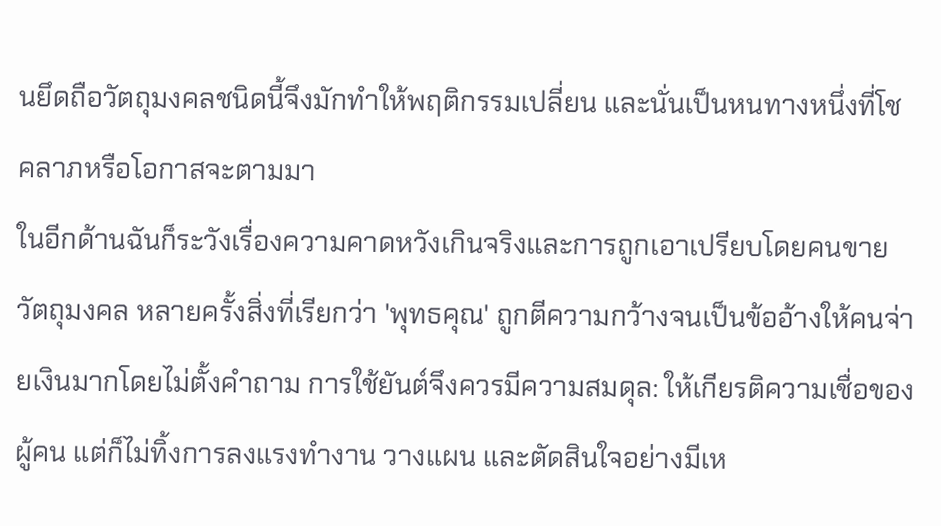นยึดถือวัตถุมงคลชนิดนี้จึงมักทำให้พฤติกรรมเปลี่ยน และนั่นเป็นหนทางหนึ่งที่โชคลาภหรือโอกาสจะตามมา
ในอีกด้านฉันก็ระวังเรื่องความคาดหวังเกินจริงและการถูกเอาเปรียบโดยคนขายวัตถุมงคล หลายครั้งสิ่งที่เรียกว่า 'พุทธคุณ' ถูกตีความกว้างจนเป็นข้ออ้างให้คนจ่ายเงินมากโดยไม่ตั้งคำถาม การใช้ยันต์จึงควรมีความสมดุล: ให้เกียรติความเชื่อของผู้คน แต่ก็ไม่ทิ้งการลงแรงทำงาน วางแผน และตัดสินใจอย่างมีเห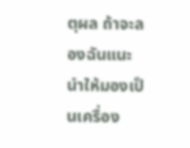ตุผล ถ้าจะลองฉันแนะนำให้มองเป็นเครื่อง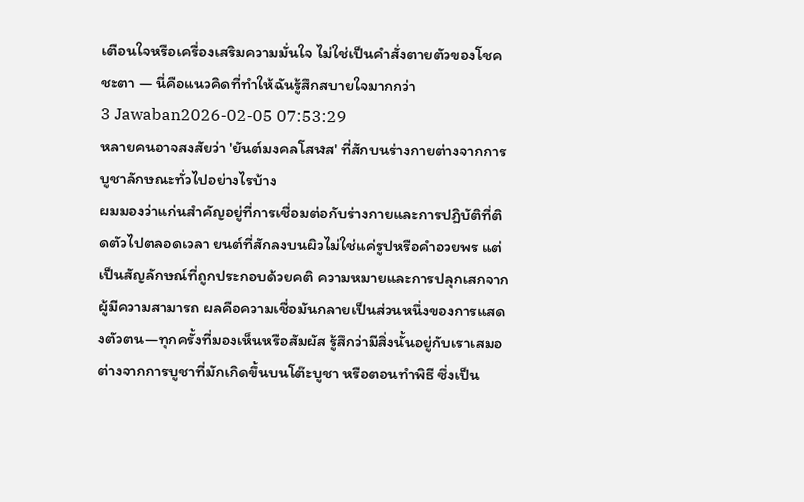เตือนใจหรือเครื่องเสริมความมั่นใจ ไม่ใช่เป็นคำสั่งตายตัวของโชคชะตา — นี่คือแนวคิดที่ทำให้ฉันรู้สึกสบายใจมากกว่า
3 Jawaban2026-02-05 07:53:29
หลายคนอาจสงสัยว่า 'ยันต์มงคลโสฬส' ที่สักบนร่างกายต่างจากการบูชาลักษณะทั่วไปอย่างไรบ้าง
ผมมองว่าแก่นสำคัญอยู่ที่การเชื่อมต่อกับร่างกายและการปฏิบัติที่ติดตัวไปตลอดเวลา ยนต์ที่สักลงบนผิวไม่ใช่แค่รูปหรือคำอวยพร แต่เป็นสัญลักษณ์ที่ถูกประกอบด้วยคติ ความหมายและการปลุกเสกจากผู้มีความสามารถ ผลคือความเชื่อมันกลายเป็นส่วนหนึ่งของการแสดงตัวตน—ทุกครั้งที่มองเห็นหรือสัมผัส รู้สึกว่ามีสิ่งนั้นอยู่กับเราเสมอ ต่างจากการบูชาที่มักเกิดขึ้นบนโต๊ะบูชา หรือตอนทำพิธี ซึ่งเป็น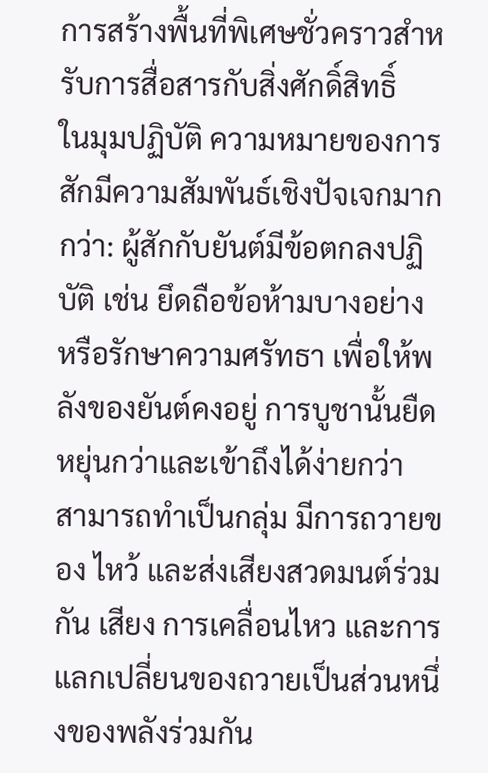การสร้างพื้นที่พิเศษชั่วคราวสำหรับการสื่อสารกับสิ่งศักดิ์สิทธิ์
ในมุมปฏิบัติ ความหมายของการสักมีความสัมพันธ์เชิงปัจเจกมากกว่า: ผู้สักกับยันต์มีข้อตกลงปฏิบัติ เช่น ยึดถือข้อห้ามบางอย่าง หรือรักษาความศรัทธา เพื่อให้พลังของยันต์คงอยู่ การบูชานั้นยืดหยุ่นกว่าและเข้าถึงได้ง่ายกว่า สามารถทำเป็นกลุ่ม มีการถวายของ ไหว้ และส่งเสียงสวดมนต์ร่วมกัน เสียง การเคลื่อนไหว และการแลกเปลี่ยนของถวายเป็นส่วนหนึ่งของพลังร่วมกัน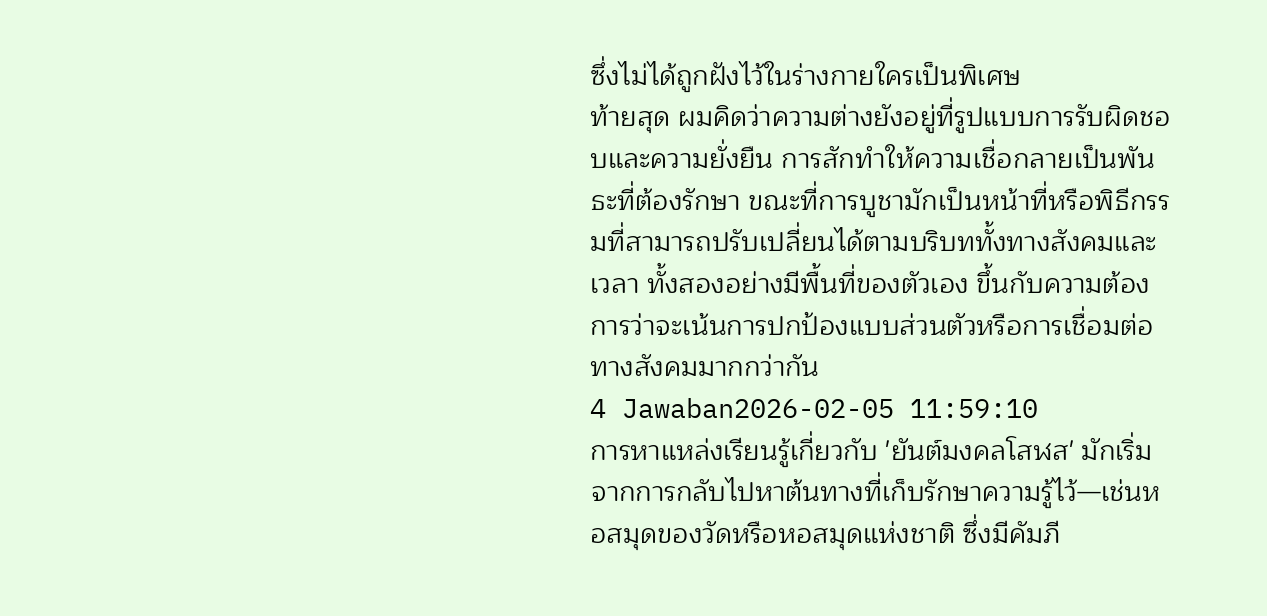ซึ่งไม่ได้ถูกฝังไว้ในร่างกายใครเป็นพิเศษ
ท้ายสุด ผมคิดว่าความต่างยังอยู่ที่รูปแบบการรับผิดชอบและความยั่งยืน การสักทำให้ความเชื่อกลายเป็นพันธะที่ต้องรักษา ขณะที่การบูชามักเป็นหน้าที่หรือพิธีกรรมที่สามารถปรับเปลี่ยนได้ตามบริบททั้งทางสังคมและเวลา ทั้งสองอย่างมีพื้นที่ของตัวเอง ขึ้นกับความต้องการว่าจะเน้นการปกป้องแบบส่วนตัวหรือการเชื่อมต่อทางสังคมมากกว่ากัน
4 Jawaban2026-02-05 11:59:10
การหาแหล่งเรียนรู้เกี่ยวกับ 'ยันต์มงคลโสฬส' มักเริ่มจากการกลับไปหาต้นทางที่เก็บรักษาความรู้ไว้—เช่นหอสมุดของวัดหรือหอสมุดแห่งชาติ ซึ่งมีคัมภี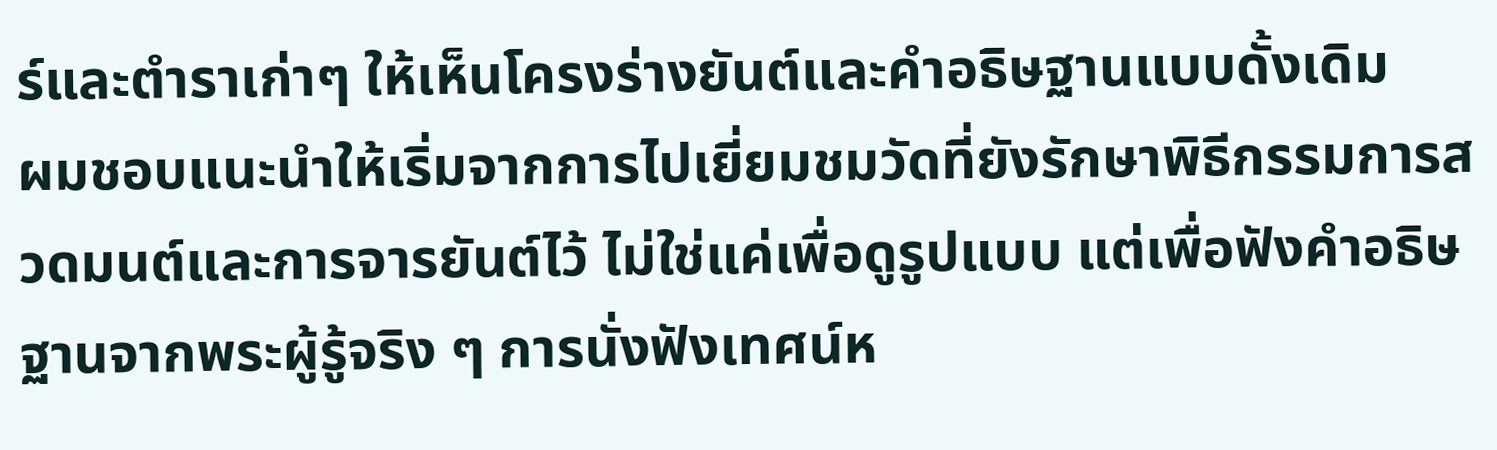ร์และตำราเก่าๆ ให้เห็นโครงร่างยันต์และคำอธิษฐานแบบดั้งเดิม
ผมชอบแนะนำให้เริ่มจากการไปเยี่ยมชมวัดที่ยังรักษาพิธีกรรมการสวดมนต์และการจารยันต์ไว้ ไม่ใช่แค่เพื่อดูรูปแบบ แต่เพื่อฟังคำอธิษฐานจากพระผู้รู้จริง ๆ การนั่งฟังเทศน์ห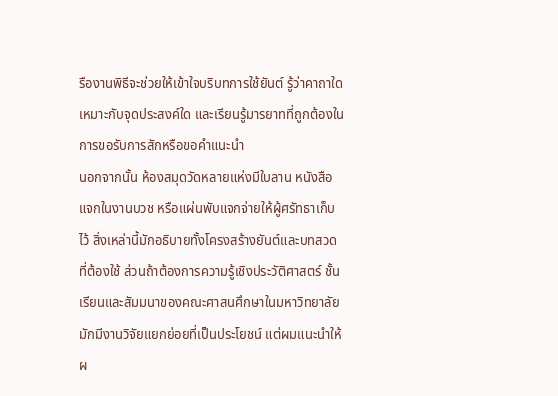รืองานพิธีจะช่วยให้เข้าใจบริบทการใช้ยันต์ รู้ว่าคาถาใดเหมาะกับจุดประสงค์ใด และเรียนรู้มารยาทที่ถูกต้องในการขอรับการสักหรือขอคำแนะนำ
นอกจากนั้น ห้องสมุดวัดหลายแห่งมีใบลาน หนังสือแจกในงานบวช หรือแผ่นพับแจกจ่ายให้ผู้ศรัทธาเก็บไว้ สิ่งเหล่านี้มักอธิบายทั้งโครงสร้างยันต์และบทสวดที่ต้องใช้ ส่วนถ้าต้องการความรู้เชิงประวัติศาสตร์ ชั้นเรียนและสัมมนาของคณะศาสนศึกษาในมหาวิทยาลัยมักมีงานวิจัยแยกย่อยที่เป็นประโยชน์ แต่ผมแนะนำให้ผ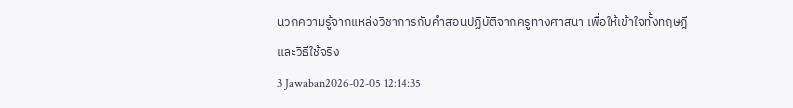นวกความรู้จากแหล่งวิชาการกับคำสอนปฏิบัติจากครูทางศาสนา เพื่อให้เข้าใจทั้งทฤษฎีและวิธีใช้จริง
3 Jawaban2026-02-05 12:14:35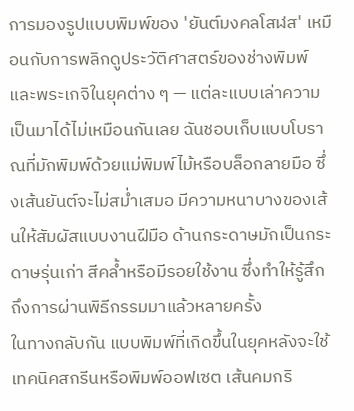การมองรูปแบบพิมพ์ของ 'ยันต์มงคลโสฬส' เหมือนกับการพลิกดูประวัติศาสตร์ของช่างพิมพ์และพระเกจิในยุคต่าง ๆ — แต่ละแบบเล่าความเป็นมาได้ไม่เหมือนกันเลย ฉันชอบเก็บแบบโบราณที่มักพิมพ์ด้วยแม่พิมพ์ไม้หรือบล็อกลายมือ ซึ่งเส้นยันต์จะไม่สม่ำเสมอ มีความหนาบางของเส้นให้สัมผัสแบบงานฝีมือ ด้านกระดาษมักเป็นกระดาษรุ่นเก่า สีคล้ำหรือมีรอยใช้งาน ซึ่งทำให้รู้สึกถึงการผ่านพิธีกรรมมาแล้วหลายครั้ง
ในทางกลับกัน แบบพิมพ์ที่เกิดขึ้นในยุคหลังจะใช้เทคนิคสกรีนหรือพิมพ์ออฟเซต เส้นคมกริ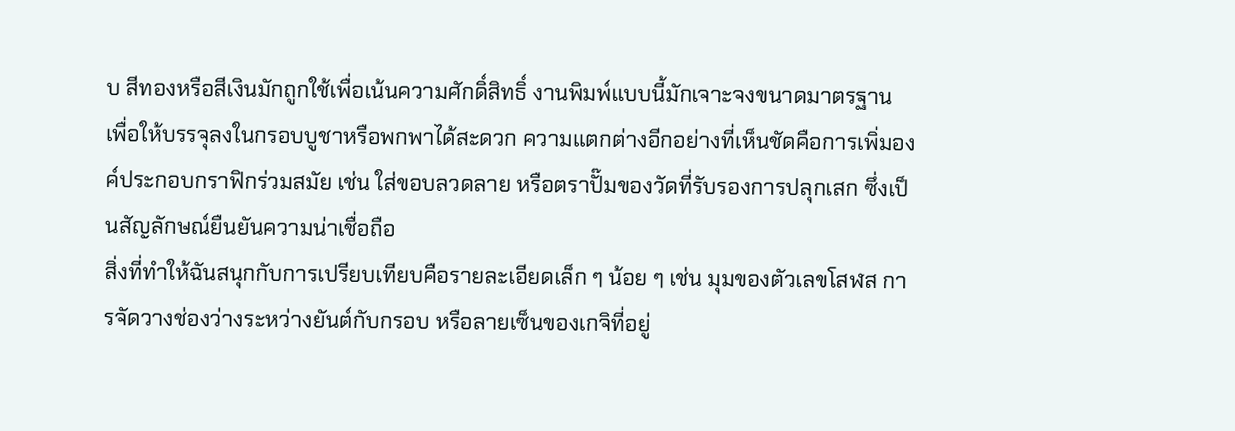บ สีทองหรือสีเงินมักถูกใช้เพื่อเน้นความศักดิ์สิทธิ์ งานพิมพ์แบบนี้มักเจาะจงขนาดมาตรฐาน เพื่อให้บรรจุลงในกรอบบูชาหรือพกพาได้สะดวก ความแตกต่างอีกอย่างที่เห็นชัดคือการเพิ่มองค์ประกอบกราฟิกร่วมสมัย เช่น ใส่ขอบลวดลาย หรือตราปั๊มของวัดที่รับรองการปลุกเสก ซึ่งเป็นสัญลักษณ์ยืนยันความน่าเชื่อถือ
สิ่งที่ทำให้ฉันสนุกกับการเปรียบเทียบคือรายละเอียดเล็ก ๆ น้อย ๆ เช่น มุมของตัวเลขโสฬส การจัดวางช่องว่างระหว่างยันต์กับกรอบ หรือลายเซ็นของเกจิที่อยู่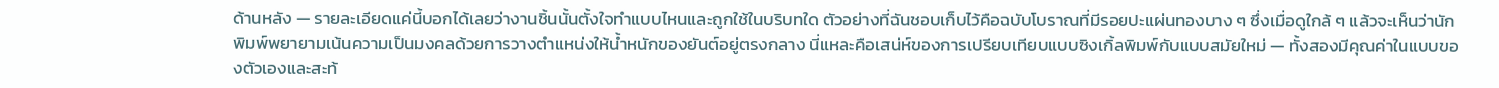ด้านหลัง — รายละเอียดแค่นี้บอกได้เลยว่างานชิ้นนั้นตั้งใจทำแบบไหนและถูกใช้ในบริบทใด ตัวอย่างที่ฉันชอบเก็บไว้คือฉบับโบราณที่มีรอยปะแผ่นทองบาง ๆ ซึ่งเมื่อดูใกล้ ๆ แล้วจะเห็นว่านักพิมพ์พยายามเน้นความเป็นมงคลด้วยการวางตำแหน่งให้น้ำหนักของยันต์อยู่ตรงกลาง นี่แหละคือเสน่ห์ของการเปรียบเทียบแบบซิงเกิ้ลพิมพ์กับแบบสมัยใหม่ — ทั้งสองมีคุณค่าในแบบของตัวเองและสะท้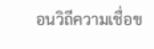อนวิถีความเชื่อข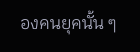องคนยุคนั้น ๆ